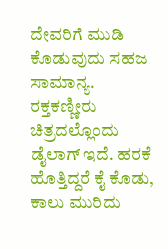ದೇವರಿಗೆ ಮುಡಿ ಕೊಡುವುದು ಸಹಜ ಸಾಮಾನ್ಯ. ರಕ್ತಕಣ್ಣೀರು ಚಿತ್ರದಲ್ಲೊಂದು ಡೈಲಾಗ್ ಇದೆ. ಹರಕೆ ಹೊತ್ತಿದ್ದರೆ ಕೈ ಕೊಡು, ಕಾಲು ಮುರಿದು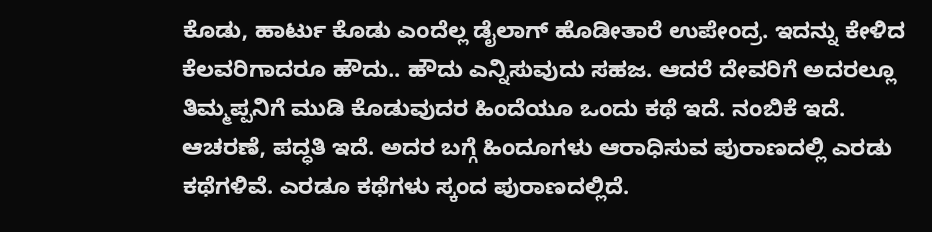ಕೊಡು, ಹಾರ್ಟು ಕೊಡು ಎಂದೆಲ್ಲ ಡೈಲಾಗ್ ಹೊಡೀತಾರೆ ಉಪೇಂದ್ರ. ಇದನ್ನು ಕೇಳಿದ ಕೆಲವರಿಗಾದರೂ ಹೌದು.. ಹೌದು ಎನ್ನಿಸುವುದು ಸಹಜ. ಆದರೆ ದೇವರಿಗೆ ಅದರಲ್ಲೂ ತಿಮ್ಮಪ್ಪನಿಗೆ ಮುಡಿ ಕೊಡುವುದರ ಹಿಂದೆಯೂ ಒಂದು ಕಥೆ ಇದೆ. ನಂಬಿಕೆ ಇದೆ. ಆಚರಣೆ, ಪದ್ಧತಿ ಇದೆ. ಅದರ ಬಗ್ಗೆ ಹಿಂದೂಗಳು ಆರಾಧಿಸುವ ಪುರಾಣದಲ್ಲಿ ಎರಡು ಕಥೆಗಳಿವೆ. ಎರಡೂ ಕಥೆಗಳು ಸ್ಕಂದ ಪುರಾಣದಲ್ಲಿದೆ.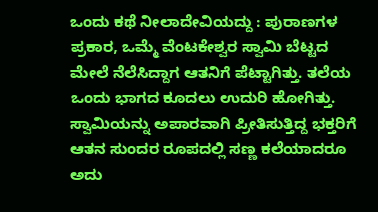ಒಂದು ಕಥೆ ನೀಲಾದೇವಿಯದ್ದು : ಪುರಾಣಗಳ ಪ್ರಕಾರ, ಒಮ್ಮೆ ವೆಂಟಕೇಶ್ವರ ಸ್ವಾಮಿ ಬೆಟ್ಟದ ಮೇಲೆ ನೆಲೆಸಿದ್ದಾಗ ಆತನಿಗೆ ಪೆಟ್ಟಾಗಿತ್ತು. ತಲೆಯ ಒಂದು ಭಾಗದ ಕೂದಲು ಉದುರಿ ಹೋಗಿತ್ತು. ಸ್ವಾಮಿಯನ್ನು ಅಪಾರವಾಗಿ ಪ್ರೀತಿಸುತ್ತಿದ್ದ ಭಕ್ತರಿಗೆ ಆತನ ಸುಂದರ ರೂಪದಲ್ಲಿ ಸಣ್ಣ ಕಲೆಯಾದರೂ ಅದು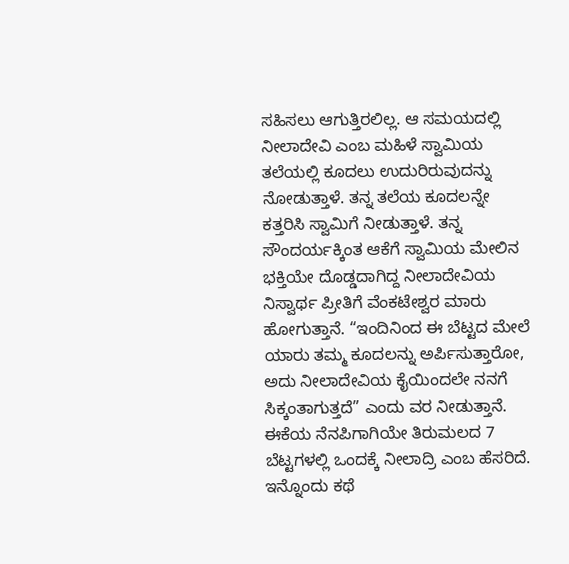ಸಹಿಸಲು ಆಗುತ್ತಿರಲಿಲ್ಲ. ಆ ಸಮಯದಲ್ಲಿ ನೀಲಾದೇವಿ ಎಂಬ ಮಹಿಳೆ ಸ್ವಾಮಿಯ ತಲೆಯಲ್ಲಿ ಕೂದಲು ಉದುರಿರುವುದನ್ನು ನೋಡುತ್ತಾಳೆ. ತನ್ನ ತಲೆಯ ಕೂದಲನ್ನೇ ಕತ್ತರಿಸಿ ಸ್ವಾಮಿಗೆ ನೀಡುತ್ತಾಳೆ. ತನ್ನ ಸೌಂದರ್ಯಕ್ಕಿಂತ ಆಕೆಗೆ ಸ್ವಾಮಿಯ ಮೇಲಿನ ಭಕ್ತಿಯೇ ದೊಡ್ಡದಾಗಿದ್ದ ನೀಲಾದೇವಿಯ ನಿಸ್ವಾರ್ಥ ಪ್ರೀತಿಗೆ ವೆಂಕಟೇಶ್ವರ ಮಾರು ಹೋಗುತ್ತಾನೆ. “ಇಂದಿನಿಂದ ಈ ಬೆಟ್ಟದ ಮೇಲೆ ಯಾರು ತಮ್ಮ ಕೂದಲನ್ನು ಅರ್ಪಿಸುತ್ತಾರೋ, ಅದು ನೀಲಾದೇವಿಯ ಕೈಯಿಂದಲೇ ನನಗೆ ಸಿಕ್ಕಂತಾಗುತ್ತದೆ” ಎಂದು ವರ ನೀಡುತ್ತಾನೆ. ಈಕೆಯ ನೆನಪಿಗಾಗಿಯೇ ತಿರುಮಲದ 7 ಬೆಟ್ಟಗಳಲ್ಲಿ ಒಂದಕ್ಕೆ ನೀಲಾದ್ರಿ ಎಂಬ ಹೆಸರಿದೆ.
ಇನ್ನೊಂದು ಕಥೆ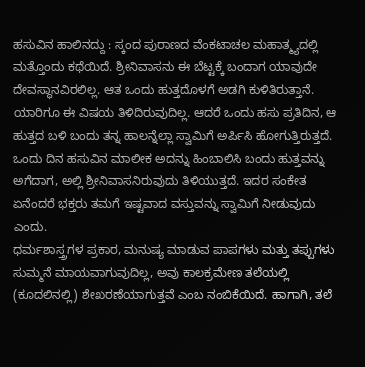ಹಸುವಿನ ಹಾಲಿನದ್ದು : ಸ್ಕಂದ ಪುರಾಣದ ವೆಂಕಟಾಚಲ ಮಹಾತ್ಮ್ಯದಲ್ಲಿ ಮತ್ತೊಂದು ಕಥೆಯಿದೆ. ಶ್ರೀನಿವಾಸನು ಈ ಬೆಟ್ಟಕ್ಕೆ ಬಂದಾಗ ಯಾವುದೇ ದೇವಸ್ಥಾನವಿರಲಿಲ್ಲ. ಆತ ಒಂದು ಹುತ್ತದೊಳಗೆ ಅಡಗಿ ಕುಳಿತಿರುತ್ತಾನೆ. ಯಾರಿಗೂ ಈ ವಿಷಯ ತಿಳಿದಿರುವುದಿಲ್ಲ. ಆದರೆ ಒಂದು ಹಸು ಪ್ರತಿದಿನ, ಆ ಹುತ್ತದ ಬಳಿ ಬಂದು ತನ್ನ ಹಾಲನ್ನೆಲ್ಲಾ ಸ್ವಾಮಿಗೆ ಅರ್ಪಿಸಿ ಹೋಗುತ್ತಿರುತ್ತದೆ. ಒಂದು ದಿನ ಹಸುವಿನ ಮಾಲೀಕ ಅದನ್ನು ಹಿಂಬಾಲಿಸಿ ಬಂದು ಹುತ್ತವನ್ನು ಅಗೆದಾಗ, ಅಲ್ಲಿ ಶ್ರೀನಿವಾಸನಿರುವುದು ತಿಳಿಯುತ್ತದೆ. ಇದರ ಸಂಕೇತ ಏನೆಂದರೆ ಭಕ್ತರು ತಮಗೆ ಇಷ್ಟವಾದ ವಸ್ತುವನ್ನು ಸ್ವಾಮಿಗೆ ನೀಡುವುದು ಎಂದು.
ಧರ್ಮಶಾಸ್ತ್ರಗಳ ಪ್ರಕಾರ, ಮನುಷ್ಯ ಮಾಡುವ ಪಾಪಗಳು ಮತ್ತು ತಪ್ಪುಗಳು ಸುಮ್ಮನೆ ಮಾಯವಾಗುವುದಿಲ್ಲ, ಅವು ಕಾಲಕ್ರಮೇಣ ತಲೆಯಲ್ಲಿ (ಕೂದಲಿನಲ್ಲಿ) ಶೇಖರಣೆಯಾಗುತ್ತವೆ ಎಂಬ ನಂಬಿಕೆಯಿದೆ. ಹಾಗಾಗಿ, ತಲೆ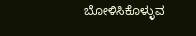ಬೋಳಿಸಿಕೊಳ್ಳುವ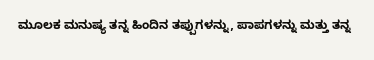ಮೂಲಕ ಮನುಷ್ಯ ತನ್ನ ಹಿಂದಿನ ತಪ್ಪುಗಳನ್ನು, ಪಾಪಗಳನ್ನು ಮತ್ತು ತನ್ನ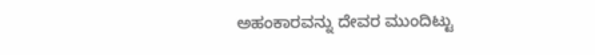ಅಹಂಕಾರವನ್ನು ದೇವರ ಮುಂದಿಟ್ಟು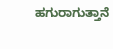ಹಗುರಾಗುತ್ತಾನೆ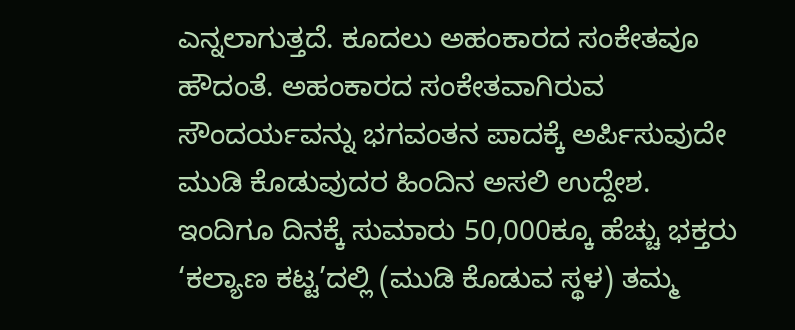ಎನ್ನಲಾಗುತ್ತದೆ. ಕೂದಲು ಅಹಂಕಾರದ ಸಂಕೇತವೂ ಹೌದಂತೆ. ಅಹಂಕಾರದ ಸಂಕೇತವಾಗಿರುವ ಸೌಂದರ್ಯವನ್ನು ಭಗವಂತನ ಪಾದಕ್ಕೆ ಅರ್ಪಿಸುವುದೇ ಮುಡಿ ಕೊಡುವುದರ ಹಿಂದಿನ ಅಸಲಿ ಉದ್ದೇಶ. ಇಂದಿಗೂ ದಿನಕ್ಕೆ ಸುಮಾರು 50,000ಕ್ಕೂ ಹೆಚ್ಚು ಭಕ್ತರು ‘ಕಲ್ಯಾಣ ಕಟ್ಟ’ದಲ್ಲಿ (ಮುಡಿ ಕೊಡುವ ಸ್ಥಳ) ತಮ್ಮ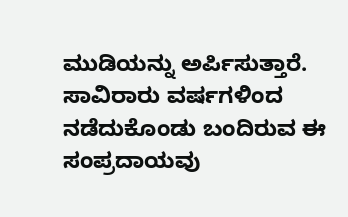ಮುಡಿಯನ್ನು ಅರ್ಪಿಸುತ್ತಾರೆ. ಸಾವಿರಾರು ವರ್ಷಗಳಿಂದ ನಡೆದುಕೊಂಡು ಬಂದಿರುವ ಈ ಸಂಪ್ರದಾಯವು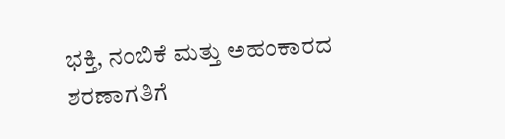ಭಕ್ತಿ, ನಂಬಿಕೆ ಮತ್ತು ಅಹಂಕಾರದ ಶರಣಾಗತಿಗೆ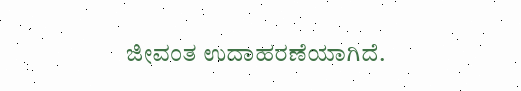ಜೀವಂತ ಉದಾಹರಣೆಯಾಗಿದೆ.